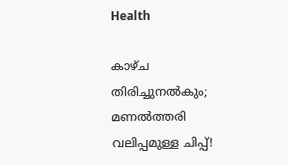Health

കാഴ്‌ച തിരിച്ചുനല്‍കും; മണല്‍ത്തരി വലിപ്പമുള്ള ചിപ്പ്‌!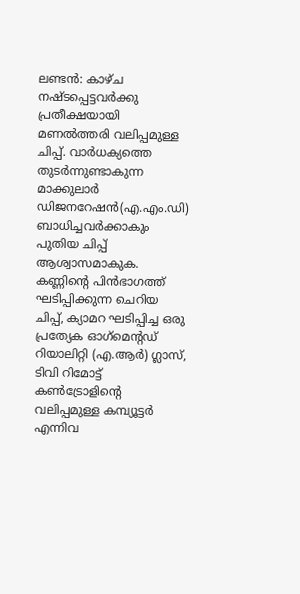ലണ്ടന്‍: കാഴ്‌ച നഷ്‌ടപ്പെട്ടവര്‍ക്കു പ്രതീക്ഷയായി മണല്‍ത്തരി വലിപ്പമുള്ള ചിപ്പ്‌. വാര്‍ധക്യത്തെ തുടര്‍ന്നുണ്ടാകുന്ന മാക്കുലാര്‍ ഡിജനറേഷന്‍(എ.എം.ഡി) ബാധിച്ചവര്‍ക്കാകും പുതിയ ചിപ്പ്‌ ആശ്വാസമാകുക.
കണ്ണിന്റെ പിന്‍ഭാഗത്ത്‌ ഘടിപ്പിക്കുന്ന ചെറിയ ചിപ്പ്‌, ക്യാമറ ഘടിപ്പിച്ച ഒരു പ്രത്യേക ഓഗ്‌മെന്റഡ്‌ റിയാലിറ്റി (എ.ആര്‍) ഗ്ലാസ്‌, ടിവി റിമോട്ട്‌ കണ്‍ട്രോളിന്റെ വലിപ്പമുള്ള കമ്പ്യൂട്ടര്‍ എന്നിവ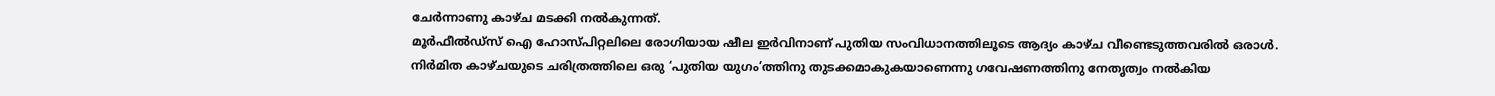ചേര്‍ന്നാണു കാഴ്‌ച മടക്കി നല്‍കുന്നത്‌.
മൂര്‍ഫീല്‍ഡ്‌സ്‌ ഐ ഹോസ്‌പിറ്റലിലെ രോഗിയായ ഷീല ഇര്‍വിനാണ്‌ പുതിയ സംവിധാനത്തിലൂടെ ആദ്യം കാഴ്‌ച വീണ്ടെടുത്തവരില്‍ ഒരാള്‍.
നിര്‍മിത കാഴ്‌ചയുടെ ചരിത്രത്തിലെ ഒരു ‘പുതിയ യുഗം’ത്തിനു തുടക്കമാകുകയാണെന്നു ഗവേഷണത്തിനു നേതൃത്വം നല്‍കിയ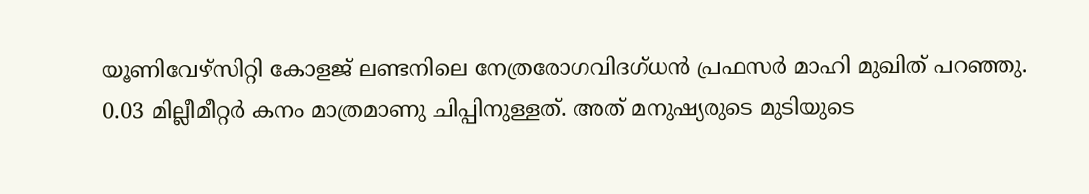യൂണിവേഴ്‌സിറ്റി കോളജ്‌ ലണ്ടനിലെ നേത്രരോഗവിദഗ്‌ധന്‍ പ്രഫസര്‍ മാഹി മുഖിത്‌ പറഞ്ഞു.
0.03 മില്ലീമീറ്റര്‍ കനം മാത്രമാണു ചിപ്പിനുള്ളത്‌. അത്‌ മനുഷ്യരുടെ മുടിയുടെ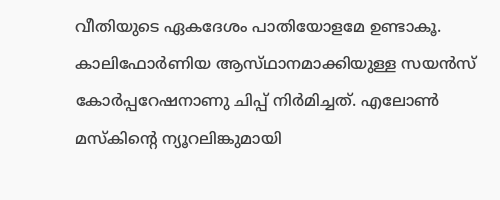വീതിയുടെ ഏകദേശം പാതിയോളമേ ഉണ്ടാകൂ.
കാലിഫോര്‍ണിയ ആസ്‌ഥാനമാക്കിയുള്ള സയന്‍സ്‌ കോര്‍പ്പറേഷനാണു ചിപ്പ്‌ നിര്‍മിച്ചത്‌. എലോണ്‍ മസ്‌കിന്റെ ന്യൂറലിങ്കുമായി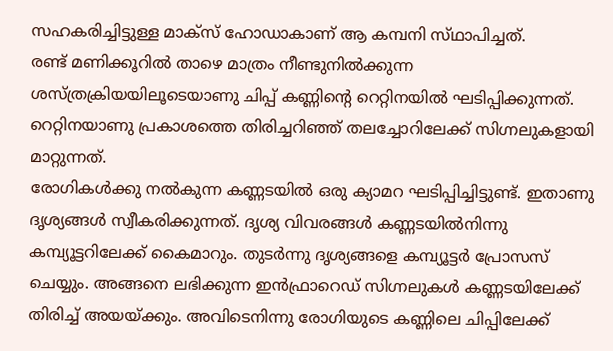സഹകരിച്ചിട്ടുള്ള മാക്‌സ്‌ ഹോഡാകാണ്‌ ആ കമ്പനി സ്‌ഥാപിച്ചത്‌.
രണ്ട്‌ മണിക്കൂറില്‍ താഴെ മാത്രം നീണ്ടുനില്‍ക്കുന്ന ശസ്‌ത്രക്രിയയിലൂടെയാണു ചിപ്പ്‌ കണ്ണിന്റെ റെറ്റിനയില്‍ ഘടിപ്പിക്കുന്നത്‌. റെറ്റിനയാണു പ്രകാശത്തെ തിരിച്ചറിഞ്ഞ്‌ തലച്ചോറിലേക്ക്‌ സിഗ്നലുകളായി മാറ്റുന്നത്‌.
രോഗികള്‍ക്കു നല്‍കുന്ന കണ്ണടയില്‍ ഒരു ക്യാമറ ഘടിപ്പിച്ചിട്ടുണ്ട്‌. ഇതാണു ദൃശ്യങ്ങള്‍ സ്വീകരിക്കുന്നത്‌. ദൃശ്യ വിവരങ്ങള്‍ കണ്ണടയില്‍നിന്നു കമ്പ്യൂട്ടറിലേക്ക്‌ കൈമാറും. തുടര്‍ന്നു ദൃശ്യങ്ങളെ കമ്പ്യൂട്ടര്‍ പ്രോസസ്‌ ചെയ്യും. അങ്ങനെ ലഭിക്കുന്ന ഇന്‍ഫ്രാറെഡ്‌ സിഗ്നലുകള്‍ കണ്ണടയിലേക്ക്‌ തിരിച്ച്‌ അയയ്‌ക്കും. അവിടെനിന്നു രോഗിയുടെ കണ്ണിലെ ചിപ്പിലേക്ക്‌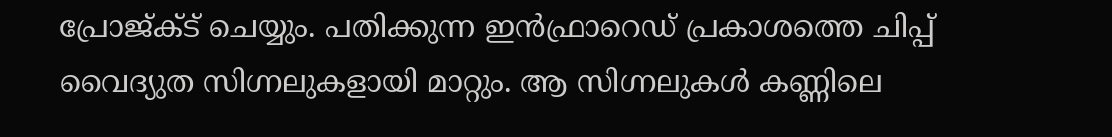പ്രോജ്‌ക്‌ട്‌ ചെയ്യും. പതിക്കുന്ന ഇന്‍ഫ്രാറെഡ്‌ പ്രകാശത്തെ ചിപ്പ്‌ വൈദ്യുത സിഗ്നലുകളായി മാറ്റും. ആ സിഗ്നലുകള്‍ കണ്ണിലെ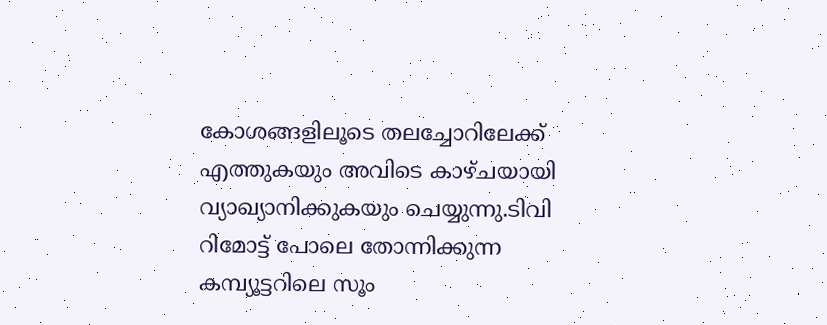കോശങ്ങളിലൂടെ തലച്ചോറിലേക്ക്‌ എത്തുകയും അവിടെ കാഴ്‌ചയായി വ്യാഖ്യാനിക്കുകയും ചെയ്യുന്നു.ടിവി റിമോട്ട്‌ പോലെ തോന്നിക്കുന്ന കമ്പ്യൂട്ടറിലെ സൂം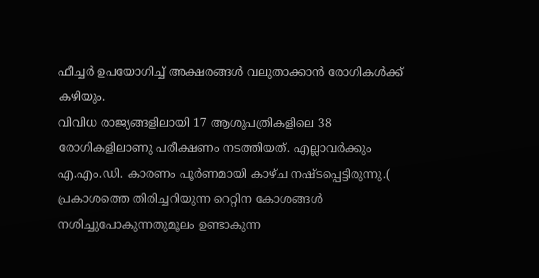ഫീച്ചര്‍ ഉപയോഗിച്ച്‌ അക്ഷരങ്ങള്‍ വലുതാക്കാന്‍ രോഗികള്‍ക്ക്‌ കഴിയും.
വിവിധ രാജ്യങ്ങളിലായി 17 ആശുപത്രികളിലെ 38 രോഗികളിലാണു പരീക്ഷണം നടത്തിയത്‌. എല്ലാവര്‍ക്കും എ.എം.ഡി. കാരണം പൂര്‍ണമായി കാഴ്‌ച നഷ്‌ടപ്പെട്ടിരുന്നു.( പ്രകാശത്തെ തിരിച്ചറിയുന്ന റെറ്റിന കോശങ്ങള്‍ നശിച്ചുപോകുന്നതുമൂലം ഉണ്ടാകുന്ന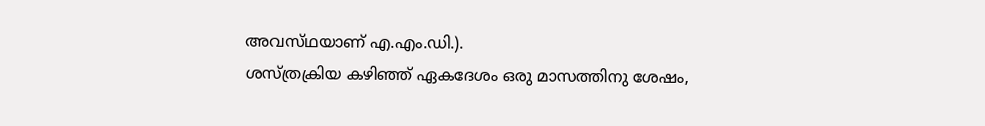അവസ്‌ഥയാണ്‌ എ.എം.ഡി.).
ശസ്‌ത്രക്രിയ കഴിഞ്ഞ്‌ ഏകദേശം ഒരു മാസത്തിനു ശേഷം,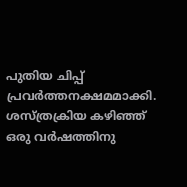പുതിയ ചിപ്പ്‌ പ്രവര്‍ത്തനക്ഷമമാക്കി.
ശസ്‌ത്രക്രിയ കഴിഞ്ഞ്‌ ഒരു വര്‍ഷത്തിനു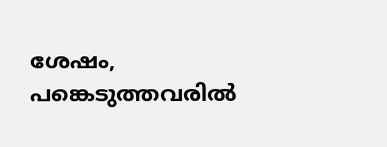ശേഷം, പങ്കെടുത്തവരില്‍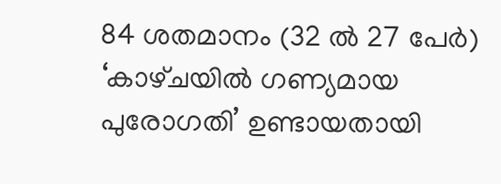84 ശതമാനം (32 ല്‍ 27 പേര്‍) ‘കാഴ്‌ചയില്‍ ഗണ്യമായ പുരോഗതി’ ഉണ്ടായതായി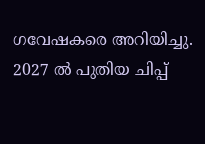ഗവേഷകരെ അറിയിച്ചു. 2027 ല്‍ പുതിയ ചിപ്പ്‌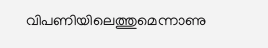വിപണിയിലെത്തുമെന്നാണു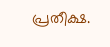പ്രതീക്ഷ.